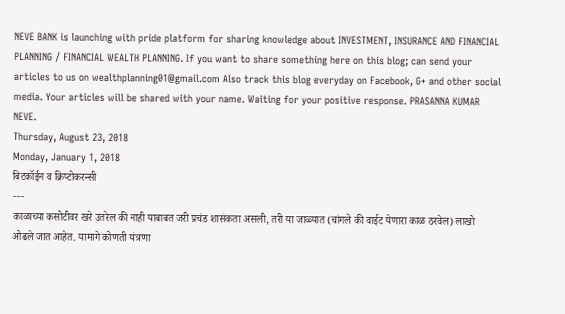NEVE BANK is launching with pride platform for sharing knowledge about INVESTMENT, INSURANCE AND FINANCIAL PLANNING / FINANCIAL WEALTH PLANNING. If you want to share something here on this blog; can send your articles to us on wealthplanning01@gmail.com Also track this blog everyday on Facebook, G+ and other social media. Your articles will be shared with your name. Waiting for your positive response. PRASANNA KUMAR NEVE.
Thursday, August 23, 2018
Monday, January 1, 2018
बिटकॉईन व क्रिप्टोकरन्सी
---
काळाच्या कसोटीवर खरे उतरेल की नाही याबाबत जरी प्रचंड शासंकता असली, तरी या जाळ्यात (चांगले की वाईट येणारा काळ ठरवेल) लाखो ओढले जात आहेत. यामागे कोणती यंत्रणा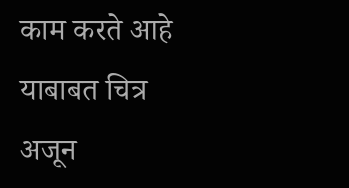काम करते आहे याबाबत चित्र अजून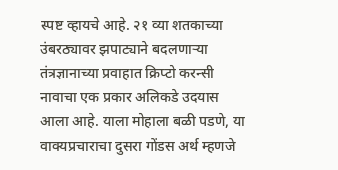स्पष्ट व्हायचे आहे. २१ व्या शतकाच्या उंबरठ्यावर झपाट्याने बदलणाऱ्या तंत्रज्ञानाच्या प्रवाहात क्रिप्टो करन्सी नावाचा एक प्रकार अलिकडे उदयास आला आहे. याला मोहाला बळी पडणे, या वाक्यप्रचाराचा दुसरा गोंडस अर्थ म्हणजे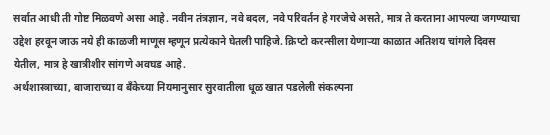सर्वात आधी ती गोष्ट मिळवणे असा आहे. नवीन तंत्रज्ञान, नवे बदल, नवे परिवर्तन हे गरजेचे असते, मात्र ते करताना आपल्या जगण्याचा उद्देश हरवून जाऊ नये ही काळजी माणूस म्हणून प्रत्येकाने घेतली पाहिजे. क्रिप्टो करन्सीला येणाऱ्या काळात अतिशय चांगले दिवस येतील, मात्र हे खात्रीशीर सांगणे अवघड आहे.
अर्थशास्त्राच्या, बाजाराच्या व बँकेच्या नियमानुसार सुरवातीला धूळ खात पडलेली संकल्पना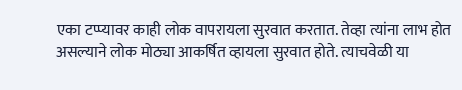एका टप्प्यावर काही लोक वापरायला सुरवात करतात. तेव्हा त्यांना लाभ होत असल्याने लोक मोठ्या आकर्षित व्हायला सुरवात होते. त्याचवेळी या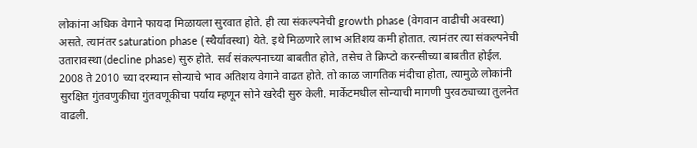लोकांना अधिक वेगाने फायदा मिळायला सुरवात होते. ही त्या संकल्पनेची growth phase (वेगवान वाढीची अवस्था) असते. त्यानंतर saturation phase (स्थैर्यावस्था) येते. इथे मिळणारे लाभ अतिशय कमी होतात. त्यानंतर त्या संकल्पनेची उतारावस्था (decline phase) सुरु होते. सर्व संकल्पनाच्या बाबतीत होते, तसेच ते क्रिप्टो करन्सीच्या बाबतीत होईल. 2008 ते 2010 च्या दरम्यान सोन्याचे भाव अतिशय वेगाने वाढत होते. तो काळ जागतिक मंदीचा होता, त्यामुळे लोकांनी सुरक्षित गुंतवणुकीचा गुंतवणूकीचा पर्याय म्हणून सोने खरेदी सुरु केली. मार्केटमधील सोन्याची मागणी पुरवठ्याच्या तुलनेत वाढली.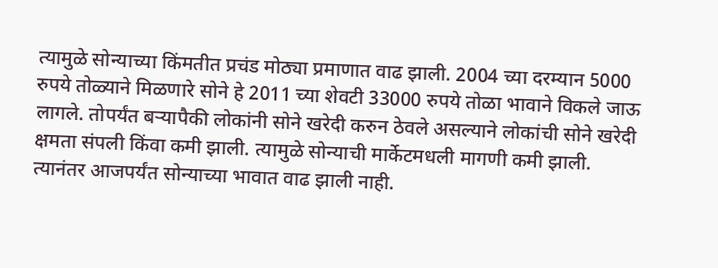त्यामुळे सोन्याच्या किंमतीत प्रचंड मोठ्या प्रमाणात वाढ झाली. 2004 च्या दरम्यान 5000 रुपये तोळ्याने मिळणारे सोने हे 2011 च्या शेवटी 33000 रुपये तोळा भावाने विकले जाऊ लागले. तोपर्यंत बऱ्यापैकी लोकांनी सोने खरेदी करुन ठेवले असल्याने लोकांची सोने खरेदी क्षमता संपली किंवा कमी झाली. त्यामुळे सोन्याची मार्केटमधली मागणी कमी झाली. त्यानंतर आजपर्यंत सोन्याच्या भावात वाढ झाली नाही.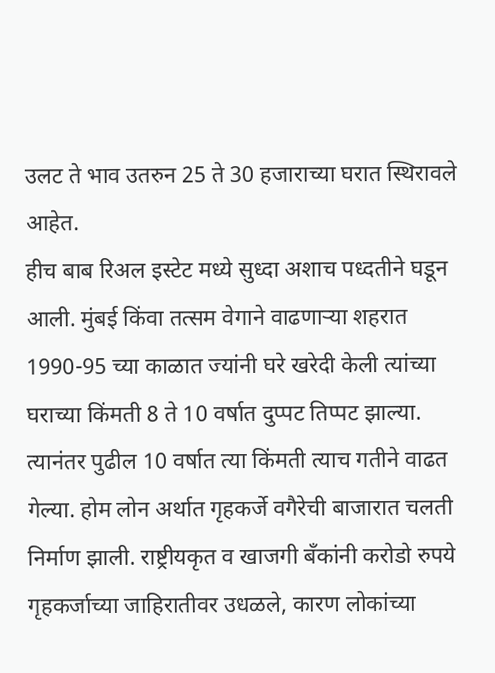उलट ते भाव उतरुन 25 ते 30 हजाराच्या घरात स्थिरावले आहेत.
हीच बाब रिअल इस्टेट मध्ये सुध्दा अशाच पध्दतीने घडून आली. मुंबई किंवा तत्सम वेगाने वाढणाऱ्या शहरात 1990-95 च्या काळात ज्यांनी घरे खरेदी केली त्यांच्या घराच्या किंमती 8 ते 10 वर्षात दुप्पट तिप्पट झाल्या. त्यानंतर पुढील 10 वर्षात त्या किंमती त्याच गतीने वाढत गेल्या. होम लोन अर्थात गृहकर्जे वगैरेची बाजारात चलती निर्माण झाली. राष्ट्रीयकृत व खाजगी बँकांनी करोडो रुपये गृहकर्जाच्या जाहिरातीवर उधळले, कारण लोकांच्या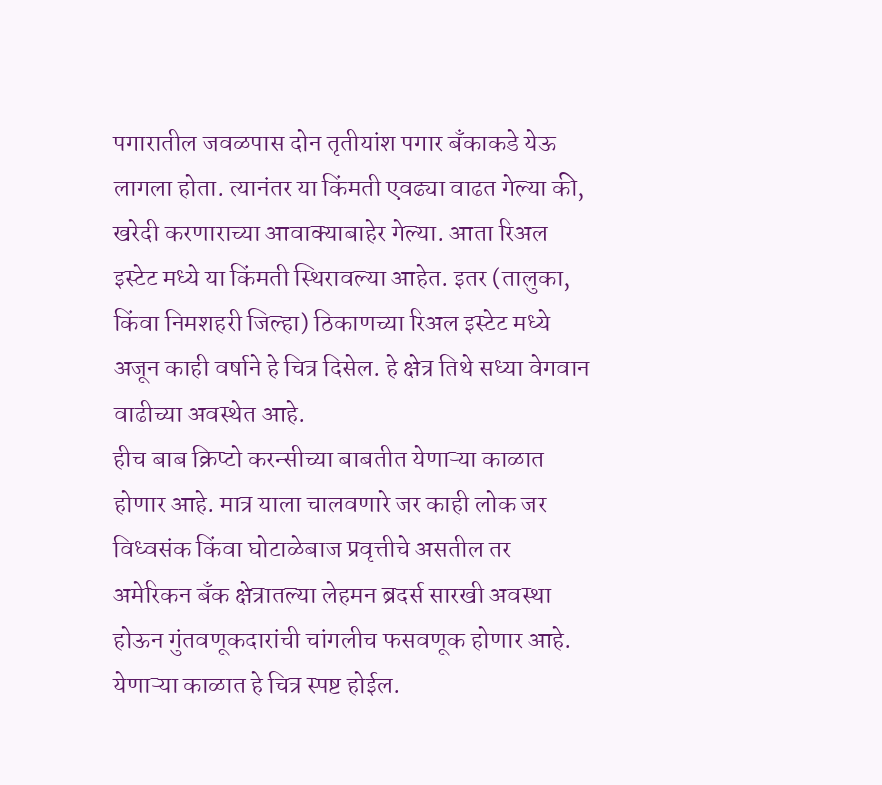पगारातील जवळपास दोन तृतीयांश पगार बँकाकडे येऊ लागला होता. त्यानंतर या किंमती एवढ्या वाढत गेल्या की, खरेदी करणाराच्या आवाक्याबाहेर गेल्या. आता रिअल इस्टेट मध्ये या किंमती स्थिरावल्या आहेत. इतर (तालुका, किंवा निमशहरी जिल्हा) ठिकाणच्या रिअल इस्टेट मध्ये अजून काही वर्षाने हे चित्र दिसेल. हे क्षेत्र तिथे सध्या वेगवान वाढीच्या अवस्थेत आहे.
हीच बाब क्रिप्टो करन्सीच्या बाबतीत येणाऱ्या काळात होणार आहे. मात्र याला चालवणारे जर काही लोक जर विध्वसंक किंवा घोटाळेबाज प्रवृत्तीचे असतील तर अमेरिकन बँक क्षेत्रातल्या लेहमन ब्रदर्स सारखी अवस्था होऊन गुंतवणूकदारांची चांगलीच फसवणूक होणार आहे. येणाऱ्या काळात हे चित्र स्पष्ट होईल.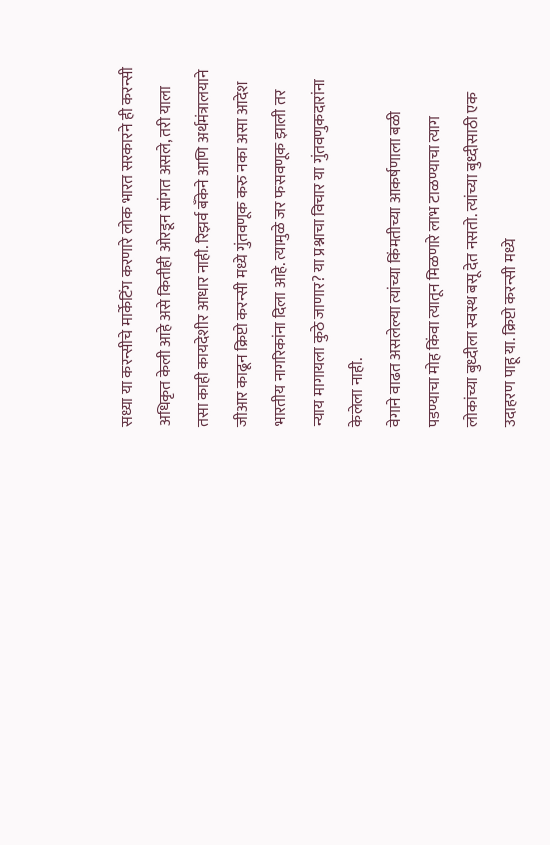सध्या या करन्सीचे मार्केटिंग करणारे लोक भारत सरकारने ही करन्सी अधिकृत केली आहे असे कितीही ओरडून सांगत असले, तरी याला तसा काही कायदेशीर आधार नाही. रिझर्व बँकेने आणि अर्थमंत्रालयाने जीआर काढून क्रिप्टो करन्सी मध्ये गुंतवणूक करु नका असा आदेश भारतीय नागरिकांना दिला आहे. त्यामुळे जर फसवणूक झाली तर न्याय मागायला कुठे जाणार? या प्रश्नाचा विचार या गुंतवणुकदारांना केलेला नाही.
वेगाने वाढत असलेल्या त्यांच्या किंमतीच्या आकर्षणाला बळी पडण्याचा मोह किंवा त्यातून मिळणारे लाभ टाळण्याचा त्याग लोकांच्या बुध्दीला स्वस्थ बसू देत नसतो. त्यांच्या बुध्दीसाठी एक उदाहरण पाहू या. क्रिप्टो करन्सी मध्ये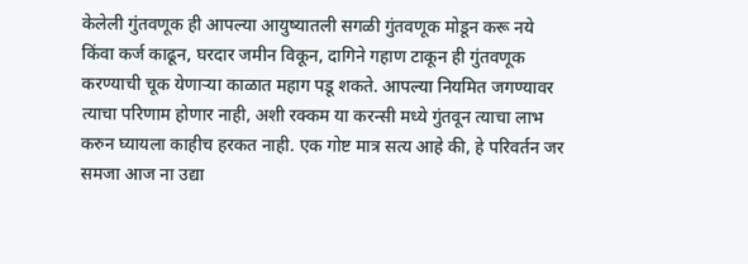केलेली गुंतवणूक ही आपल्या आयुष्यातली सगळी गुंतवणूक मोडून करू नये किंवा कर्ज काढून, घरदार जमीन विकून, दागिने गहाण टाकून ही गुंतवणूक करण्याची चूक येणाऱ्या काळात महाग पडू शकते. आपल्या नियमित जगण्यावर त्याचा परिणाम होणार नाही, अशी रक्कम या करन्सी मध्ये गुंतवून त्याचा लाभ करुन घ्यायला काहीच हरकत नाही. एक गोष्ट मात्र सत्य आहे की, हे परिवर्तन जर समजा आज ना उद्या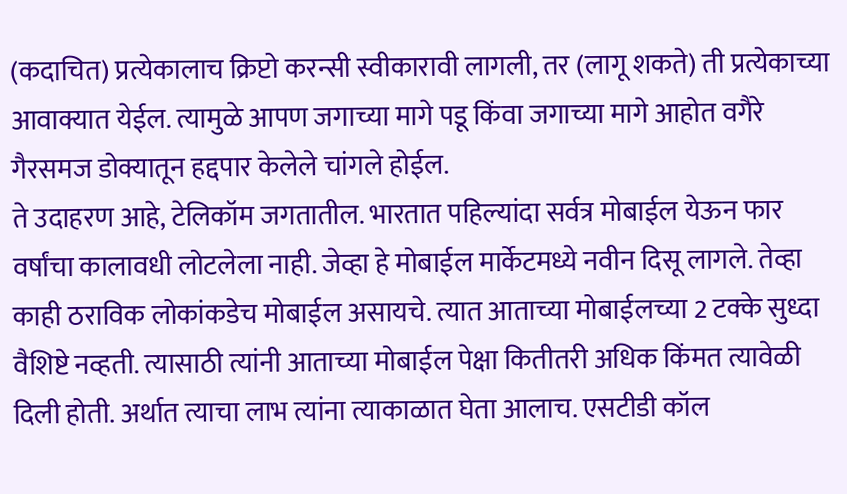(कदाचित) प्रत्येकालाच क्रिप्टो करन्सी स्वीकारावी लागली, तर (लागू शकते) ती प्रत्येकाच्या आवाक्यात येईल. त्यामुळे आपण जगाच्या मागे पडू किंवा जगाच्या मागे आहोत वगैरे गैरसमज डोक्यातून हद्दपार केलेले चांगले होईल.
ते उदाहरण आहे, टेलिकॉम जगतातील. भारतात पहिल्यांदा सर्वत्र मोबाईल येऊन फार वर्षांचा कालावधी लोटलेला नाही. जेव्हा हे मोबाईल मार्केटमध्ये नवीन दिसू लागले. तेव्हा काही ठराविक लोकांकडेच मोबाईल असायचे. त्यात आताच्या मोबाईलच्या 2 टक्के सुध्दा वैशिष्टे नव्हती. त्यासाठी त्यांनी आताच्या मोबाईल पेक्षा कितीतरी अधिक किंमत त्यावेळी दिली होती. अर्थात त्याचा लाभ त्यांना त्याकाळात घेता आलाच. एसटीडी कॉल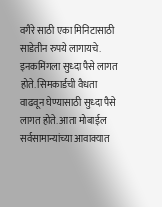वगैरे साठी एका मिनिटासाठी साडेतीन रुपये लागायचे. इनकमिंगला सुध्दा पैसे लागत होते. सिमकार्डची वैधता वाढवून घेण्यासाठी सुध्दा पैसे लागत होते. आता मोबाईल सर्वसामान्यांच्या आवाक्यात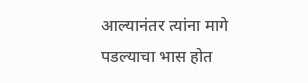आल्यानंतर त्यांना मागे पडल्याचा भास होत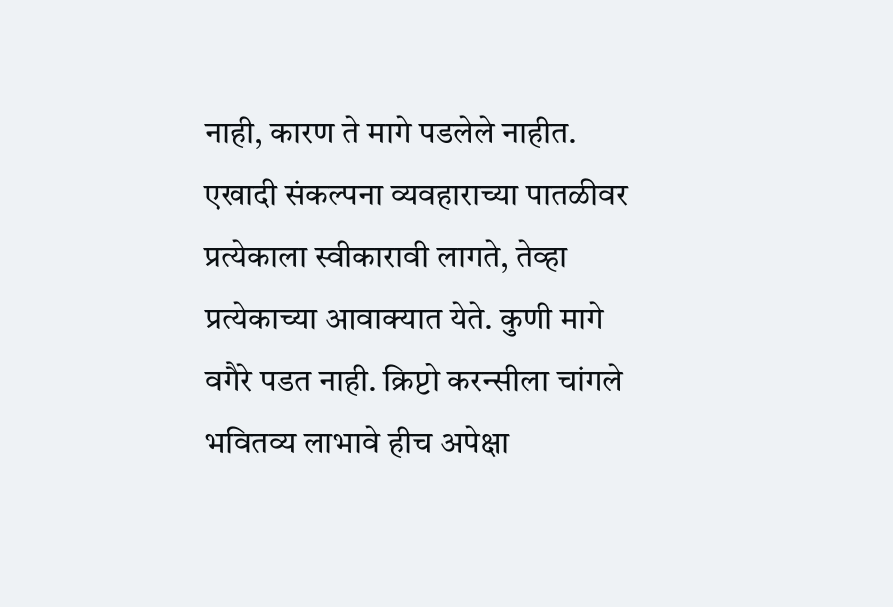नाही, कारण ते मागे पडलेले नाहीत. एखादी संकल्पना व्यवहाराच्या पातळीवर प्रत्येकाला स्वीकारावी लागते, तेव्हा प्रत्येकाच्या आवाक्यात येते. कुणी मागे वगैरे पडत नाही. क्रिप्टो करन्सीला चांगले भवितव्य लाभावे हीच अपेक्षा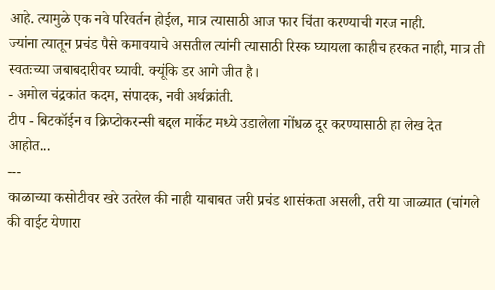आहे. त्यामुळे एक नवे परिवर्तन होईल, मात्र त्यासाठी आज फार चिंता करण्याची गरज नाही.
ज्यांना त्यातून प्रचंड पैसे कमावयाचे असतील त्यांनी त्यासाठी रिस्क घ्यायला काहीच हरकत नाही, मात्र ती स्वतःच्या जबाबदारीवर घ्यावी. क्यूंकि डर आगे जीत है।
- अमोल चंद्रकांत कदम, संपादक, नवी अर्थक्रांती.
टीप - बिटकॉईन व क्रिप्टोकरन्सी बद्दल मार्केट मध्ये उडालेला गोंधळ दूर करण्यासाठी हा लेख देत आहोत...
---
काळाच्या कसोटीवर खरे उतरेल की नाही याबाबत जरी प्रचंड शासंकता असली, तरी या जाळ्यात (चांगले की वाईट येणारा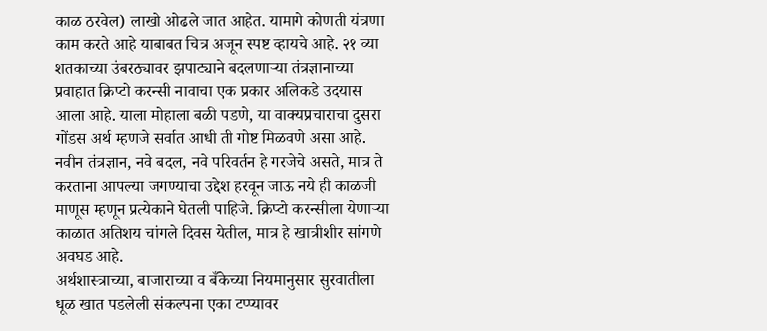काळ ठरवेल) लाखो ओढले जात आहेत. यामागे कोणती यंत्रणा काम करते आहे याबाबत चित्र अजून स्पष्ट व्हायचे आहे. २१ व्या शतकाच्या उंबरठ्यावर झपाट्याने बदलणाऱ्या तंत्रज्ञानाच्या प्रवाहात क्रिप्टो करन्सी नावाचा एक प्रकार अलिकडे उदयास आला आहे. याला मोहाला बळी पडणे, या वाक्यप्रचाराचा दुसरा गोंडस अर्थ म्हणजे सर्वात आधी ती गोष्ट मिळवणे असा आहे. नवीन तंत्रज्ञान, नवे बदल, नवे परिवर्तन हे गरजेचे असते, मात्र ते करताना आपल्या जगण्याचा उद्देश हरवून जाऊ नये ही काळजी माणूस म्हणून प्रत्येकाने घेतली पाहिजे. क्रिप्टो करन्सीला येणाऱ्या काळात अतिशय चांगले दिवस येतील, मात्र हे खात्रीशीर सांगणे अवघड आहे.
अर्थशास्त्राच्या, बाजाराच्या व बँकेच्या नियमानुसार सुरवातीला धूळ खात पडलेली संकल्पना एका टप्प्यावर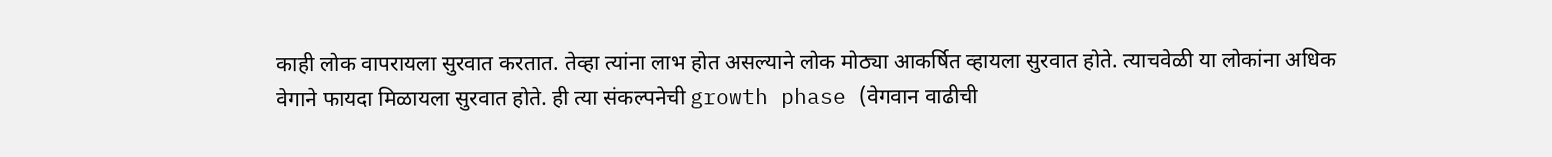काही लोक वापरायला सुरवात करतात. तेव्हा त्यांना लाभ होत असल्याने लोक मोठ्या आकर्षित व्हायला सुरवात होते. त्याचवेळी या लोकांना अधिक वेगाने फायदा मिळायला सुरवात होते. ही त्या संकल्पनेची growth phase (वेगवान वाढीची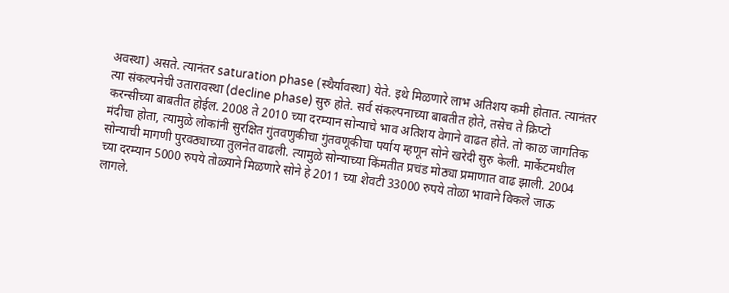अवस्था) असते. त्यानंतर saturation phase (स्थैर्यावस्था) येते. इथे मिळणारे लाभ अतिशय कमी होतात. त्यानंतर त्या संकल्पनेची उतारावस्था (decline phase) सुरु होते. सर्व संकल्पनाच्या बाबतीत होते, तसेच ते क्रिप्टो करन्सीच्या बाबतीत होईल. 2008 ते 2010 च्या दरम्यान सोन्याचे भाव अतिशय वेगाने वाढत होते. तो काळ जागतिक मंदीचा होता, त्यामुळे लोकांनी सुरक्षित गुंतवणुकीचा गुंतवणूकीचा पर्याय म्हणून सोने खरेदी सुरु केली. मार्केटमधील सोन्याची मागणी पुरवठ्याच्या तुलनेत वाढली. त्यामुळे सोन्याच्या किंमतीत प्रचंड मोठ्या प्रमाणात वाढ झाली. 2004 च्या दरम्यान 5000 रुपये तोळ्याने मिळणारे सोने हे 2011 च्या शेवटी 33000 रुपये तोळा भावाने विकले जाऊ लागले.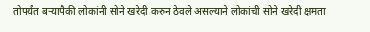तोपर्यंत बऱ्यापैकी लोकांनी सोने खरेदी करुन ठेवले असल्याने लोकांची सोने खरेदी क्षमता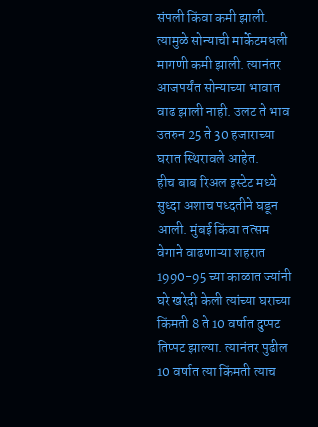संपली किंवा कमी झाली. त्यामुळे सोन्याची मार्केटमधली मागणी कमी झाली. त्यानंतर आजपर्यंत सोन्याच्या भावात वाढ झाली नाही. उलट ते भाव उतरुन 25 ते 30 हजाराच्या घरात स्थिरावले आहेत.
हीच बाब रिअल इस्टेट मध्ये सुध्दा अशाच पध्दतीने घडून आली. मुंबई किंवा तत्सम वेगाने वाढणाऱ्या शहरात 1990-95 च्या काळात ज्यांनी घरे खरेदी केली त्यांच्या घराच्या किंमती 8 ते 10 वर्षात दुप्पट तिप्पट झाल्या. त्यानंतर पुढील 10 वर्षात त्या किंमती त्याच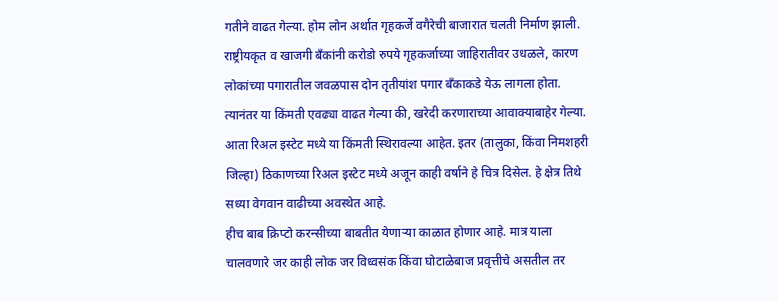गतीने वाढत गेल्या. होम लोन अर्थात गृहकर्जे वगैरेची बाजारात चलती निर्माण झाली. राष्ट्रीयकृत व खाजगी बँकांनी करोडो रुपये गृहकर्जाच्या जाहिरातीवर उधळले, कारण लोकांच्या पगारातील जवळपास दोन तृतीयांश पगार बँकाकडे येऊ लागला होता. त्यानंतर या किंमती एवढ्या वाढत गेल्या की, खरेदी करणाराच्या आवाक्याबाहेर गेल्या. आता रिअल इस्टेट मध्ये या किंमती स्थिरावल्या आहेत. इतर (तालुका, किंवा निमशहरी जिल्हा) ठिकाणच्या रिअल इस्टेट मध्ये अजून काही वर्षाने हे चित्र दिसेल. हे क्षेत्र तिथे सध्या वेगवान वाढीच्या अवस्थेत आहे.
हीच बाब क्रिप्टो करन्सीच्या बाबतीत येणाऱ्या काळात होणार आहे. मात्र याला चालवणारे जर काही लोक जर विध्वसंक किंवा घोटाळेबाज प्रवृत्तीचे असतील तर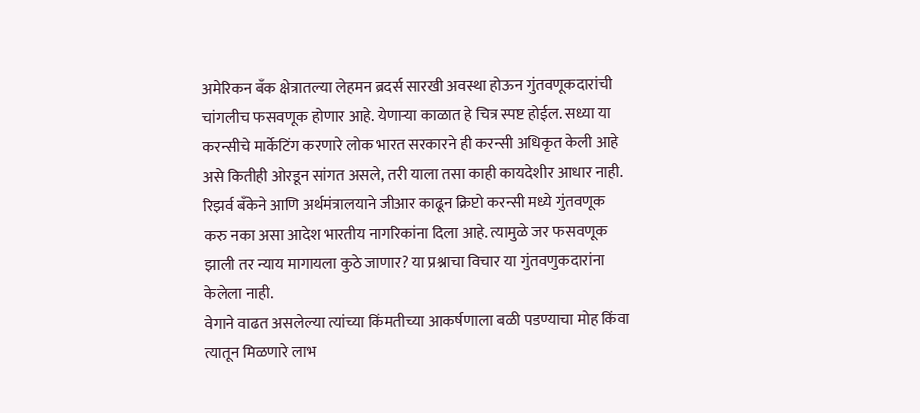अमेरिकन बँक क्षेत्रातल्या लेहमन ब्रदर्स सारखी अवस्था होऊन गुंतवणूकदारांची चांगलीच फसवणूक होणार आहे. येणाऱ्या काळात हे चित्र स्पष्ट होईल. सध्या या करन्सीचे मार्केटिंग करणारे लोक भारत सरकारने ही करन्सी अधिकृत केली आहे असे कितीही ओरडून सांगत असले, तरी याला तसा काही कायदेशीर आधार नाही. रिझर्व बँकेने आणि अर्थमंत्रालयाने जीआर काढून क्रिप्टो करन्सी मध्ये गुंतवणूक करु नका असा आदेश भारतीय नागरिकांना दिला आहे. त्यामुळे जर फसवणूक झाली तर न्याय मागायला कुठे जाणार? या प्रश्नाचा विचार या गुंतवणुकदारांना केलेला नाही.
वेगाने वाढत असलेल्या त्यांच्या किंमतीच्या आकर्षणाला बळी पडण्याचा मोह किंवा त्यातून मिळणारे लाभ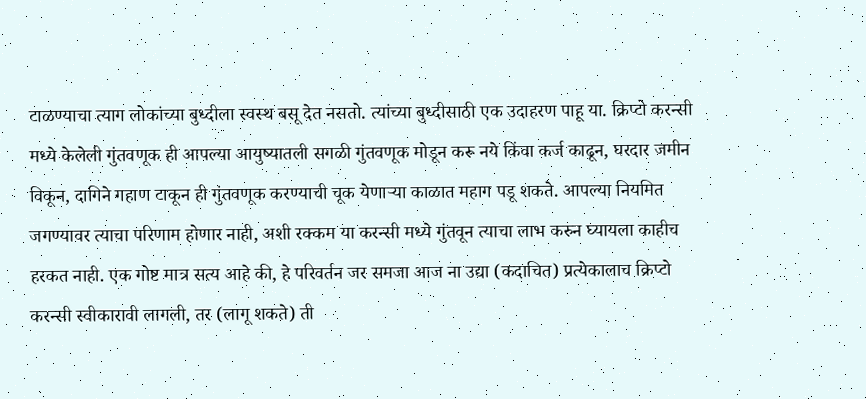टाळण्याचा त्याग लोकांच्या बुध्दीला स्वस्थ बसू देत नसतो. त्यांच्या बुध्दीसाठी एक उदाहरण पाहू या. क्रिप्टो करन्सी मध्ये केलेली गुंतवणूक ही आपल्या आयुष्यातली सगळी गुंतवणूक मोडून करू नये किंवा कर्ज काढून, घरदार जमीन विकून, दागिने गहाण टाकून ही गुंतवणूक करण्याची चूक येणाऱ्या काळात महाग पडू शकते. आपल्या नियमित जगण्यावर त्याचा परिणाम होणार नाही, अशी रक्कम या करन्सी मध्ये गुंतवून त्याचा लाभ करुन घ्यायला काहीच हरकत नाही. एक गोष्ट मात्र सत्य आहे की, हे परिवर्तन जर समजा आज ना उद्या (कदाचित) प्रत्येकालाच क्रिप्टो करन्सी स्वीकारावी लागली, तर (लागू शकते) ती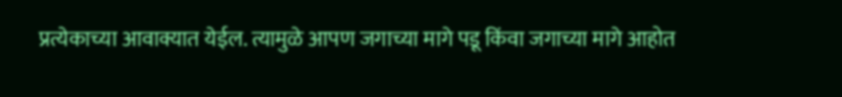प्रत्येकाच्या आवाक्यात येईल. त्यामुळे आपण जगाच्या मागे पडू किंवा जगाच्या मागे आहोत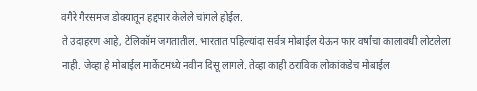वगैरे गैरसमज डोक्यातून हद्दपार केलेले चांगले होईल.
ते उदाहरण आहे, टेलिकॉम जगतातील. भारतात पहिल्यांदा सर्वत्र मोबाईल येऊन फार वर्षांचा कालावधी लोटलेला नाही. जेव्हा हे मोबाईल मार्केटमध्ये नवीन दिसू लागले. तेव्हा काही ठराविक लोकांकडेच मोबाईल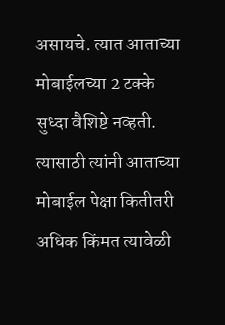असायचे. त्यात आताच्या मोबाईलच्या 2 टक्के सुध्दा वैशिष्टे नव्हती. त्यासाठी त्यांनी आताच्या मोबाईल पेक्षा कितीतरी अधिक किंमत त्यावेळी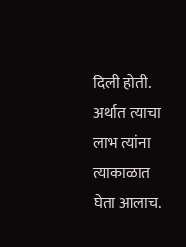दिली होती. अर्थात त्याचा लाभ त्यांना त्याकाळात घेता आलाच.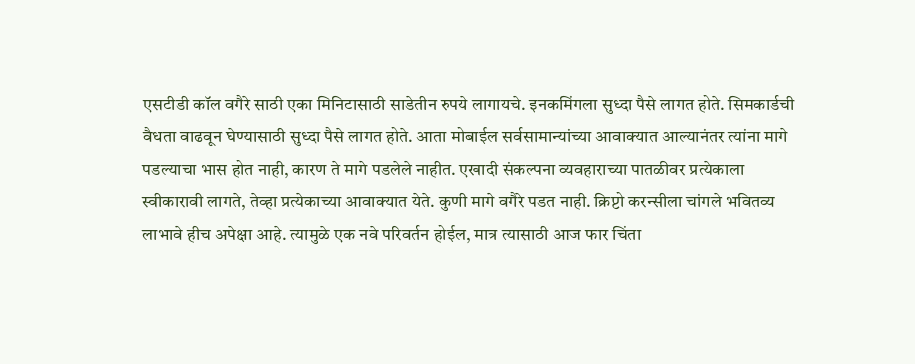एसटीडी कॉल वगैरे साठी एका मिनिटासाठी साडेतीन रुपये लागायचे. इनकमिंगला सुध्दा पैसे लागत होते. सिमकार्डची वैधता वाढवून घेण्यासाठी सुध्दा पैसे लागत होते. आता मोबाईल सर्वसामान्यांच्या आवाक्यात आल्यानंतर त्यांना मागे पडल्याचा भास होत नाही, कारण ते मागे पडलेले नाहीत. एखादी संकल्पना व्यवहाराच्या पातळीवर प्रत्येकाला स्वीकारावी लागते, तेव्हा प्रत्येकाच्या आवाक्यात येते. कुणी मागे वगैरे पडत नाही. क्रिप्टो करन्सीला चांगले भवितव्य लाभावे हीच अपेक्षा आहे. त्यामुळे एक नवे परिवर्तन होईल, मात्र त्यासाठी आज फार चिंता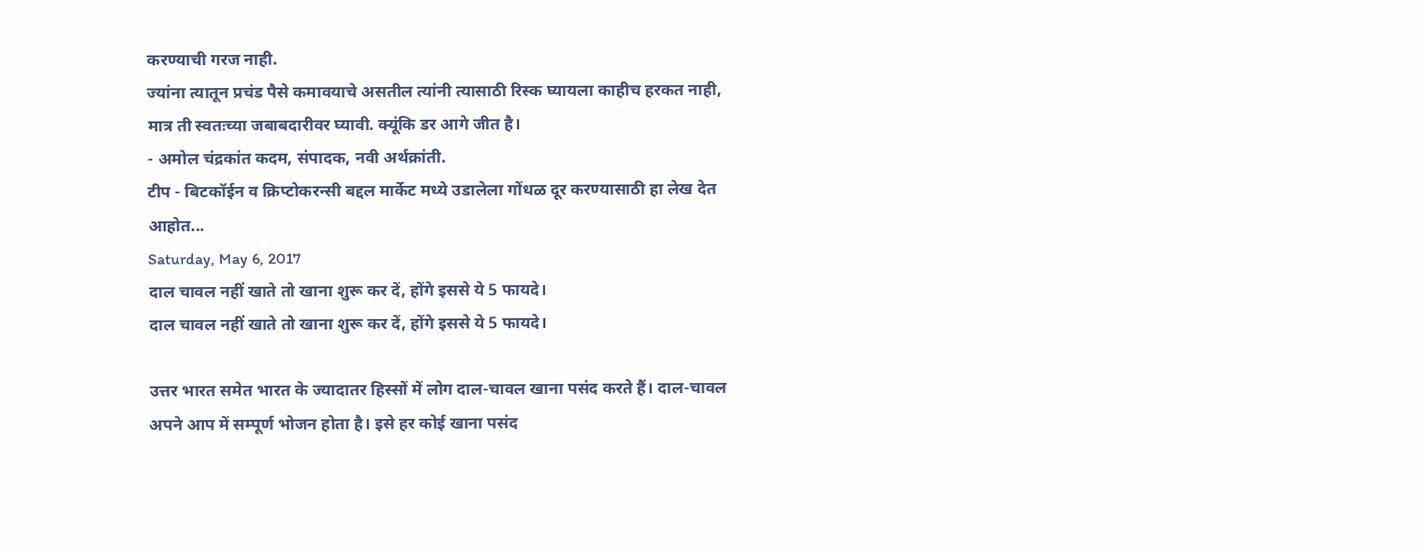करण्याची गरज नाही.
ज्यांना त्यातून प्रचंड पैसे कमावयाचे असतील त्यांनी त्यासाठी रिस्क घ्यायला काहीच हरकत नाही, मात्र ती स्वतःच्या जबाबदारीवर घ्यावी. क्यूंकि डर आगे जीत है।
- अमोल चंद्रकांत कदम, संपादक, नवी अर्थक्रांती.
टीप - बिटकॉईन व क्रिप्टोकरन्सी बद्दल मार्केट मध्ये उडालेला गोंधळ दूर करण्यासाठी हा लेख देत आहोत...
Saturday, May 6, 2017
दाल चावल नहीं खाते तो खाना शुरू कर दें, होंगे इससे ये 5 फायदे।
दाल चावल नहीं खाते तो खाना शुरू कर दें, होंगे इससे ये 5 फायदे।

उत्तर भारत समेत भारत के ज्यादातर हिस्सों में लोग दाल-चावल खाना पसंद करते हैं। दाल-चावल अपने आप में सम्पूर्ण भोजन होता है। इसे हर कोई खाना पसंद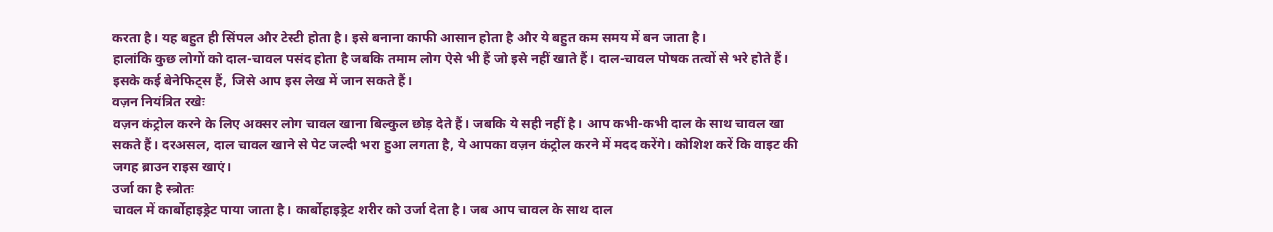करता है। यह बहुत ही सिंपल और टेस्टी होता है। इसे बनाना काफी आसान होता है और ये बहुत कम समय में बन जाता है।
हालांकि कुछ लोगों को दाल-चावल पसंद होता है जबकि तमाम लोग ऐसे भी हैं जो इसे नहीं खाते हैं। दाल-चावल पोषक तत्वों से भरे होते हैं। इसके कई बेनेफिट्स हैं, जिसे आप इस लेख में जान सकते हैं।
वज़न नियंत्रित रखेः
वज़न कंट्रोल करने के लिए अक्सर लोग चावल खाना बिल्कुल छोड़ देते हैं। जबकि ये सही नहीं है। आप कभी-कभी दाल के साथ चावल खा सकते हैं। दरअसल, दाल चावल खाने से पेट जल्दी भरा हुआ लगता है, ये आपका वज़न कंट्रोल करने में मदद करेंगे। कोशिश करें कि वाइट की जगह ब्राउन राइस खाएं।
उर्जा का है स्त्रोतः
चावल में कार्बोहाइड्रेट पाया जाता है। कार्बोहाइड्रेट शरीर को उर्जा देता है। जब आप चावल के साथ दाल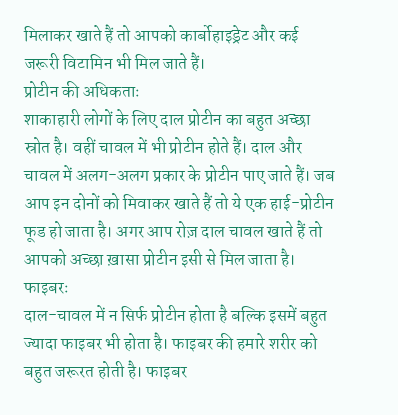मिलाकर खाते हैं तो आपको कार्बोहाइड्रेट और कई जरूरी विटामिन भी मिल जाते हैं।
प्रोटीन की अधिकताः
शाकाहारी लोगों के लिए दाल प्रोटीन का बहुत अच्छा स्रोत है। वहीं चावल में भी प्रोटीन होते हैं। दाल और चावल में अलग-अलग प्रकार के प्रोटीन पाए जाते हैं। जब आप इन दोनों को मिवाकर खाते हैं तो ये एक हाई-प्रोटीन फूड हो जाता है। अगर आप रोज़ दाल चावल खाते हैं तो आपको अच्छा ख़ासा प्रोटीन इसी से मिल जाता है।
फाइबरः
दाल-चावल में न सिर्फ प्रोटीन होता है बल्कि इसमें बहुत ज्यादा फाइबर भी होता है। फाइबर की हमारे शरीर को बहुत जरूरत होती है। फाइबर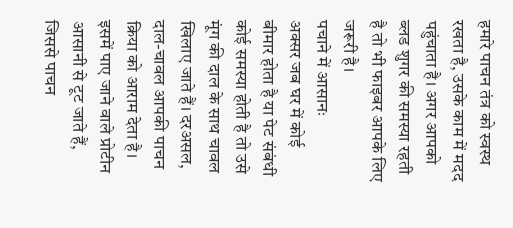हमारे पाचन तंत्र को स्वस्थ रखता है, उसके काम में मदद पहुंचाता है। अगर आपको ब्लड शुगर की समस्या रहती है तो भी फाइबर आपके लिए जरूरी है।
पचाने में आसानः
अक्सर जब घर में कोई बीमार होता है या पेट संबंधी कोई समस्या होती है तो उसे मूंग की दाल के साथ चावल खिलाए जाते हैं। दरअसल, दाल-चावल आपकी पाचन क्रिया को आराम देता है। इसमें पाए जाने वाले प्रोटीन आसानी से टूट जाते हैं, जिससे पाचन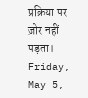प्रक्रिया पर ज़ोर नहीं पड़ता।
Friday, May 5,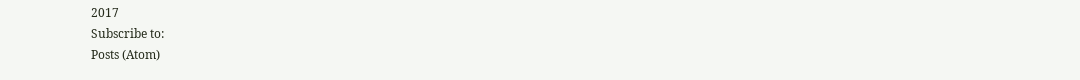2017
Subscribe to:
Posts (Atom)